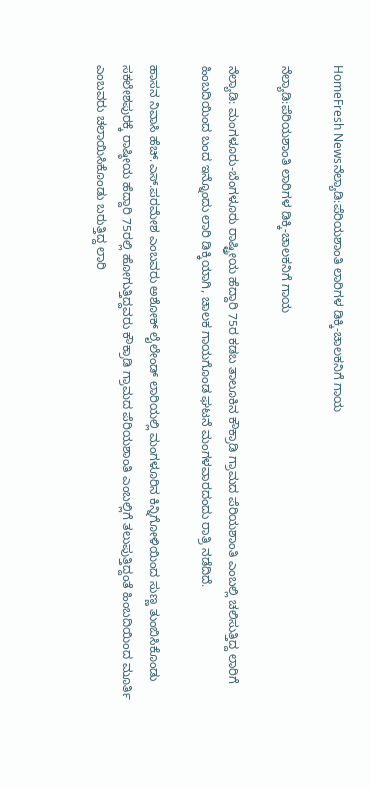HomeFresh Newsನೆಲ್ಯಾಡಿ:ಪೆರಿಯಶಾಂತಿ ಲಾರಿಗಳ ಡಿಕ್ಕಿ-ಚಾಲಕನಿಗೆ ಗಾಯ

ನೆಲ್ಯಾಡಿ:ಪೆರಿಯಶಾಂತಿ ಲಾರಿಗಳ ಡಿಕ್ಕಿ-ಚಾಲಕನಿಗೆ ಗಾಯ

ನೆಲ್ಯಾಡಿ: ಮಂಗಳೂರು-ಬೆಂಗಳೂರು ರಾಷ್ಟ್ರೀಯ ಹೆದ್ದಾರಿ 75ರ ಕಡಬ ತಾಲೂಕಿನ ಕೌಕ್ರಾಡಿ ಗ್ರಾಮದ ಪೆರಿಯಶಾಂತಿ ಎಂಬಲ್ಲಿ ಚಲಿಸುತ್ತಿದ್ದ ಲಾರಿಗೆ ಹಿಂಬದಿಯಿಂದ ಬಂದ ಇನ್ನೊಂದು ಲಾರಿ ಡಿಕ್ಕಿಯಾಗಿ, ಚಾಲಕ ಗಾಯಗೊಂಡ ಘಟನೆ ಮಂಗಳವಾರದಂದು ರಾತ್ರಿ ನಡೆದಿದೆ.

ಹಾಸನ ನಿವಾಸಿ ಹೆಚ್.ಎಸ್.ಪರಮೇಶ ಎಂಬವರು ಅಶೋಕ್ ಲೈಲೇಂಡ್ ಲಾರಿಯಲ್ಲಿ ಮಂಗಳೂರಿನ ಕಿನ್ನಿಗೋಳಿಯಿಂದ ಸುಣ್ಣ ತುಂಬಿಸಿಕೊಂಡು ಸಕಲೇಶಪುರಕ್ಕೆ ರಾಷ್ಠೀಯ ಹೆದ್ದಾರಿ 75ರಲ್ಲಿ ಹೋಗುತ್ತಿದ್ದವರು ಕೌಕ್ರಾಡಿ ಗ್ರಾಮದ ಪೆರಿಯಶಾಂತಿ ಎಂಬಲ್ಲಿಗೆ ತಲುಪುತ್ತಿದ್ದಂತೆ ಹಿಂಬದಿಯಿಂದ ಮೂರ್ತಿ ಎಂಬವರು ಚಲಾಯಿಸಿಕೊಂಡು ಬರುತ್ತಿದ್ದ ಲಾರಿ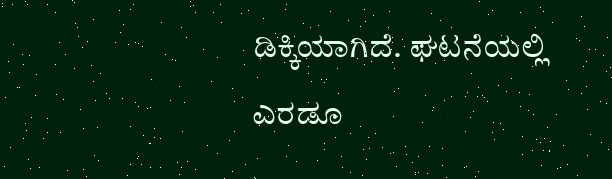ಡಿಕ್ಕಿಯಾಗಿದೆ. ಘಟನೆಯಲ್ಲಿ ಎರಡೂ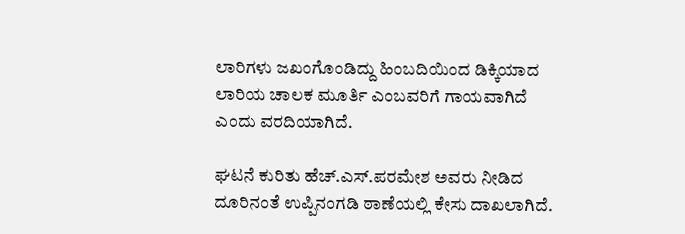ಲಾರಿಗಳು ಜಖಂಗೊಂಡಿದ್ದು ಹಿಂಬದಿಯಿಂದ ಡಿಕ್ಕಿಯಾದ ಲಾರಿಯ ಚಾಲಕ ಮೂರ್ತಿ ಎಂಬವರಿಗೆ ಗಾಯವಾಗಿದೆ ಎಂದು ವರದಿಯಾಗಿದೆ.

ಘಟನೆ ಕುರಿತು ಹೆಚ್.ಎಸ್.ಪರಮೇಶ ಅವರು ನೀಡಿದ ದೂರಿನಂತೆ ಉಪ್ಪಿನಂಗಡಿ ಠಾಣೆಯಲ್ಲಿ ಕೇಸು ದಾಖಲಾಗಿದೆ.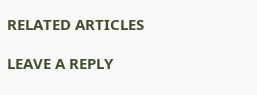RELATED ARTICLES

LEAVE A REPLY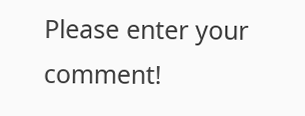Please enter your comment!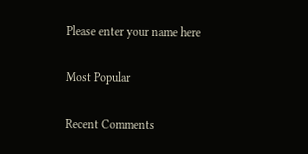Please enter your name here

Most Popular

Recent Comments